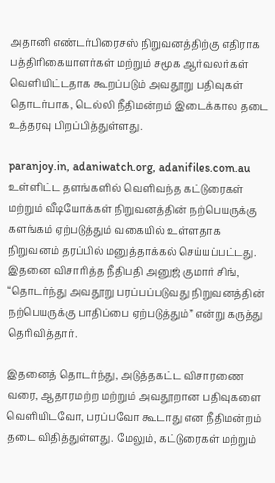அதானி எண்டர்பிரைசஸ் நிறுவனத்திற்கு எதிராக பத்திரிகையாளர்கள் மற்றும் சமூக ஆர்வலர்கள் வெளியிட்டதாக கூறப்படும் அவதூறு பதிவுகள் தொடர்பாக, டெல்லி நீதிமன்றம் இடைக்கால தடை உத்தரவு பிறப்பித்துள்ளது.

paranjoy.in, adaniwatch.org, adanifiles.com.au உள்ளிட்ட தளங்களில் வெளிவந்த கட்டுரைகள் மற்றும் வீடியோக்கள் நிறுவனத்தின் நற்பெயருக்கு களங்கம் ஏற்படுத்தும் வகையில் உள்ளதாக நிறுவனம் தரப்பில் மனுத்தாக்கல் செய்யப்பட்டது. இதனை விசாரித்த நீதிபதி அனுஜ் குமார் சிங், “தொடர்ந்து அவதூறு பரப்பப்படுவது நிறுவனத்தின் நற்பெயருக்கு பாதிப்பை ஏற்படுத்தும்” என்று கருத்து தெரிவித்தார்.

இதனைத் தொடர்ந்து, அடுத்தகட்ட விசாரணை வரை, ஆதாரமற்ற மற்றும் அவதூறான பதிவுகளை வெளியிடவோ, பரப்பவோ கூடாது என நீதிமன்றம் தடை விதித்துள்ளது. மேலும், கட்டுரைகள் மற்றும்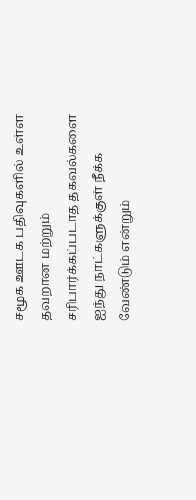சமூக ஊடக பதிவுகளில் உள்ள தவறான மற்றும் சரிபார்க்கப்படாத தகவல்களை ஐந்து நாட்களுக்குள் நீக்க வேண்டும் என்றும்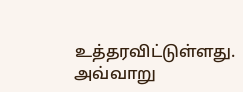உத்தரவிட்டுள்ளது. அவ்வாறு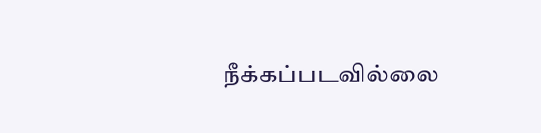நீக்கப்படவில்லை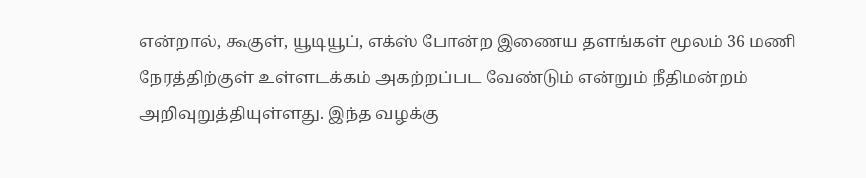என்றால், கூகுள், யூடியூப், எக்ஸ் போன்ற இணைய தளங்கள் மூலம் 36 மணி நேரத்திற்குள் உள்ளடக்கம் அகற்றப்பட வேண்டும் என்றும் நீதிமன்றம் அறிவுறுத்தியுள்ளது. இந்த வழக்கு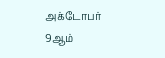அக்டோபர் 9ஆம்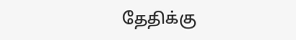தேதிக்கு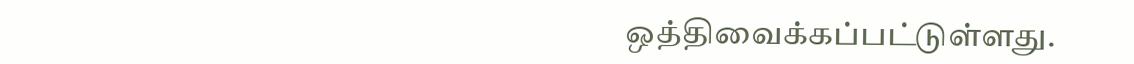ஒத்திவைக்கப்பட்டுள்ளது.